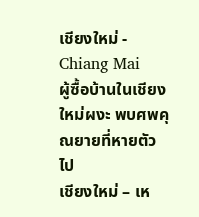เชียงใหม่ - Chiang Mai
ผู้ซื้อบ้านในเชียงใหม่ผงะ พบศพคุณยายที่หายตัวไป
เชียงใหม่ – เห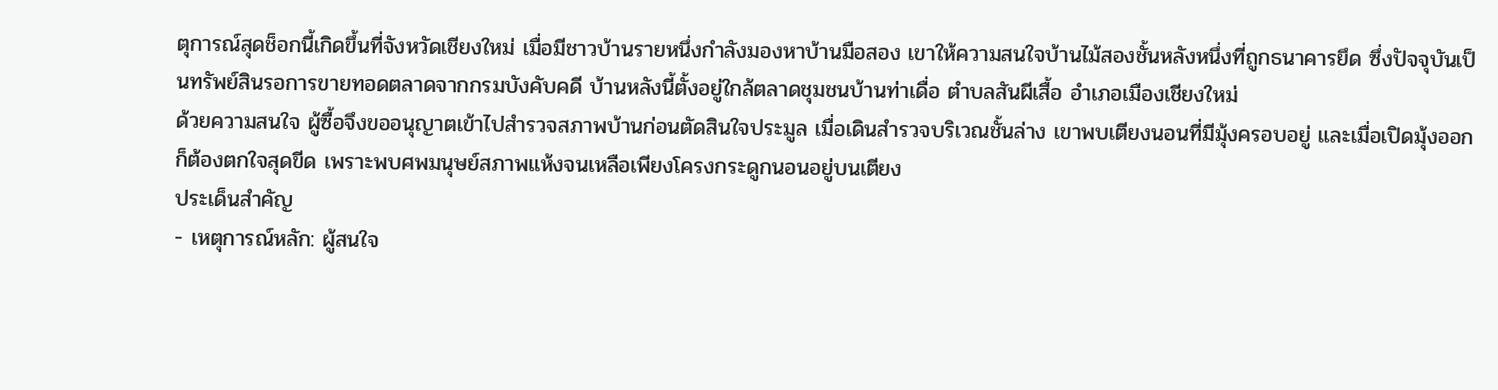ตุการณ์สุดช็อกนี้เกิดขึ้นที่จังหวัดเชียงใหม่ เมื่อมีชาวบ้านรายหนึ่งกำลังมองหาบ้านมือสอง เขาให้ความสนใจบ้านไม้สองชั้นหลังหนึ่งที่ถูกธนาคารยึด ซึ่งปัจจุบันเป็นทรัพย์สินรอการขายทอดตลาดจากกรมบังคับคดี บ้านหลังนี้ตั้งอยู่ใกล้ตลาดชุมชนบ้านท่าเดื่อ ตำบลสันผีเสื้อ อำเภอเมืองเชียงใหม่
ด้วยความสนใจ ผู้ซื้อจึงขออนุญาตเข้าไปสำรวจสภาพบ้านก่อนตัดสินใจประมูล เมื่อเดินสำรวจบริเวณชั้นล่าง เขาพบเตียงนอนที่มีมุ้งครอบอยู่ และเมื่อเปิดมุ้งออกก็ต้องตกใจสุดขีด เพราะพบศพมนุษย์สภาพแห้งจนเหลือเพียงโครงกระดูกนอนอยู่บนเตียง
ประเด็นสำคัญ
- เหตุการณ์หลัก: ผู้สนใจ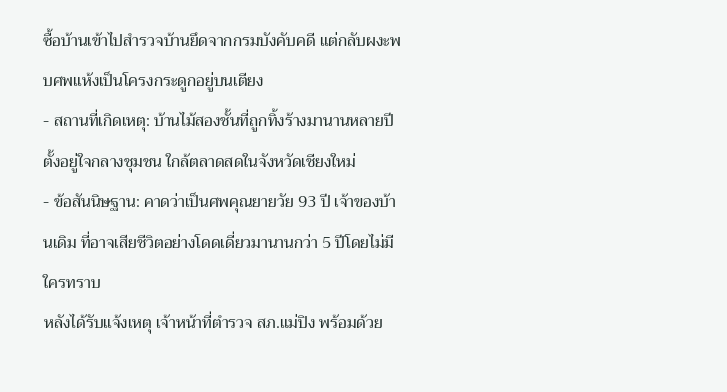ซื้อบ้านเข้าไปสำรวจบ้านยึดจากกรมบังคับคดี แต่กลับผงะพบศพแห้งเป็นโครงกระดูกอยู่บนเตียง
- สถานที่เกิดเหตุ: บ้านไม้สองชั้นที่ถูกทิ้งร้างมานานหลายปี ตั้งอยู่ใจกลางชุมชน ใกล้ตลาดสดในจังหวัดเชียงใหม่
- ข้อสันนิษฐาน: คาดว่าเป็นศพคุณยายวัย 93 ปี เจ้าของบ้านเดิม ที่อาจเสียชีวิตอย่างโดดเดี่ยวมานานกว่า 5 ปีโดยไม่มีใครทราบ
หลังได้รับแจ้งเหตุ เจ้าหน้าที่ตำรวจ สภ.แม่ปิง พร้อมด้วย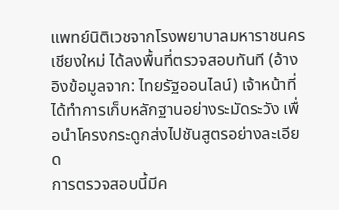แพทย์นิติเวชจากโรงพยาบาลมหาราชนครเชียงใหม่ ได้ลงพื้นที่ตรวจสอบทันที (อ้างอิงข้อมูลจาก: ไทยรัฐออนไลน์) เจ้าหน้าที่ได้ทำการเก็บหลักฐานอย่างระมัดระวัง เพื่อนำโครงกระดูกส่งไปชันสูตรอย่างละเอียด
การตรวจสอบนี้มีค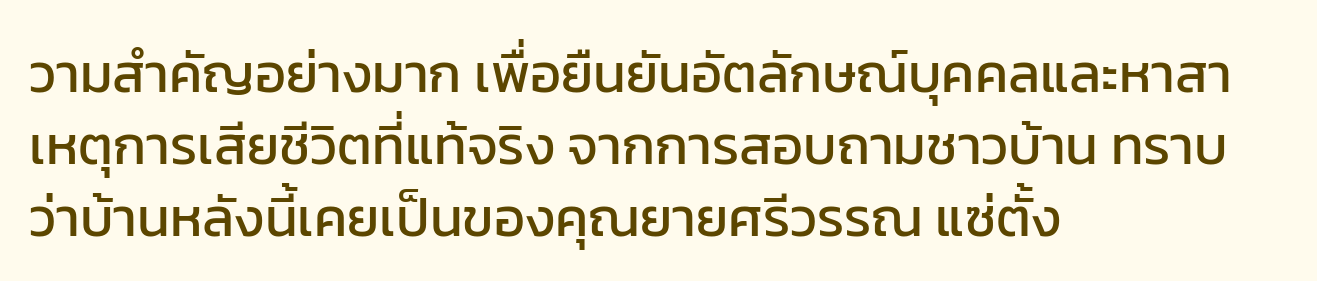วามสำคัญอย่างมาก เพื่อยืนยันอัตลักษณ์บุคคลและหาสาเหตุการเสียชีวิตที่แท้จริง จากการสอบถามชาวบ้าน ทราบว่าบ้านหลังนี้เคยเป็นของคุณยายศรีวรรณ แซ่ตั้ง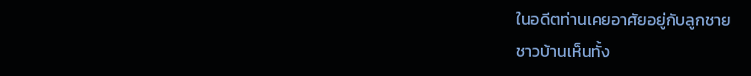ในอดีตท่านเคยอาศัยอยู่กับลูกชาย
ชาวบ้านเห็นทั้ง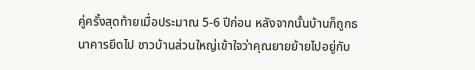คู่ครั้งสุดท้ายเมื่อประมาณ 5-6 ปีก่อน หลังจากนั้นบ้านก็ถูกธนาคารยึดไป ชาวบ้านส่วนใหญ่เข้าใจว่าคุณยายย้ายไปอยู่กับ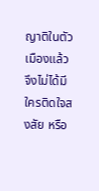ญาติในตัวเมืองแล้ว จึงไม่ได้มีใครติดใจสงสัย หรือ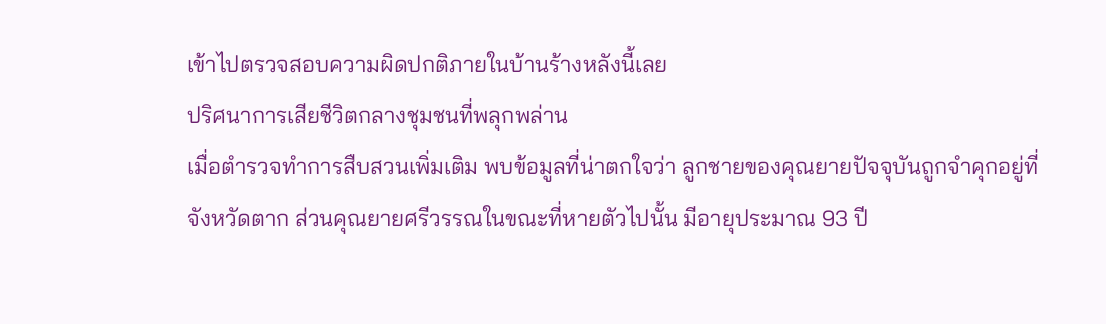เข้าไปตรวจสอบความผิดปกติภายในบ้านร้างหลังนี้เลย
ปริศนาการเสียชีวิตกลางชุมชนที่พลุกพล่าน
เมื่อตำรวจทำการสืบสวนเพิ่มเติม พบข้อมูลที่น่าตกใจว่า ลูกชายของคุณยายปัจจุบันถูกจำคุกอยู่ที่จังหวัดตาก ส่วนคุณยายศรีวรรณในขณะที่หายตัวไปนั้น มีอายุประมาณ 93 ปี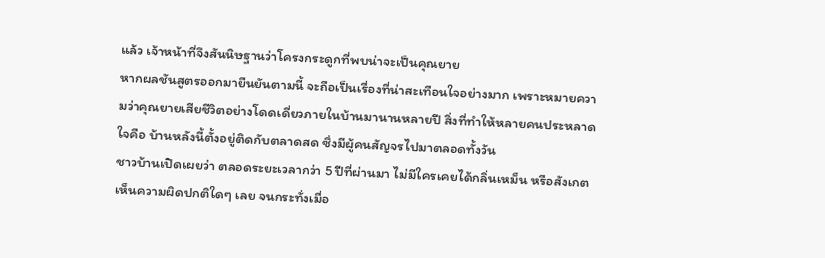แล้ว เจ้าหน้าที่จึงสันนิษฐานว่าโครงกระดูกที่พบน่าจะเป็นคุณยาย
หากผลชันสูตรออกมายืนยันตามนี้ จะถือเป็นเรื่องที่น่าสะเทือนใจอย่างมาก เพราะหมายความว่าคุณยายเสียชีวิตอย่างโดดเดี่ยวภายในบ้านมานานหลายปี สิ่งที่ทำให้หลายคนประหลาดใจคือ บ้านหลังนี้ตั้งอยู่ติดกับตลาดสด ซึ่งมีผู้คนสัญจรไปมาตลอดทั้งวัน
ชาวบ้านเปิดเผยว่า ตลอดระยะเวลากว่า 5 ปีที่ผ่านมา ไม่มีใครเคยได้กลิ่นเหม็น หรือสังเกตเห็นความผิดปกติใดๆ เลย จนกระทั่งเมื่อ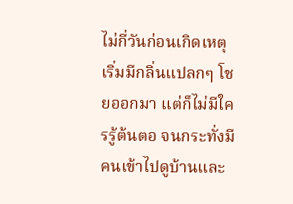ไม่กี่วันก่อนเกิดเหตุ เริ่มมีกลิ่นแปลกๆ โชยออกมา แต่ก็ไม่มีใครรู้ต้นตอ จนกระทั่งมีคนเข้าไปดูบ้านและ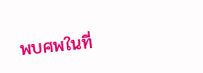พบศพในที่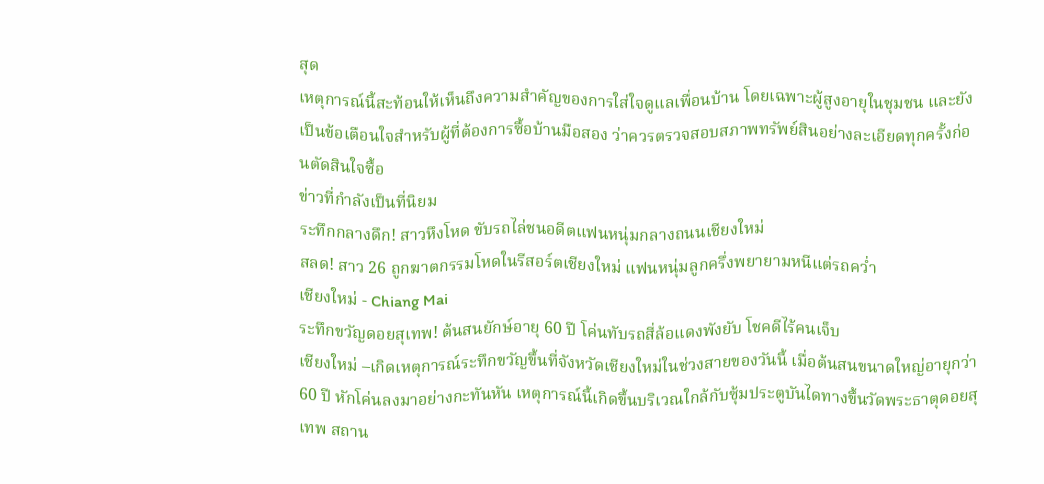สุด
เหตุการณ์นี้สะท้อนให้เห็นถึงความสำคัญของการใส่ใจดูแลเพื่อนบ้าน โดยเฉพาะผู้สูงอายุในชุมชน และยังเป็นข้อเตือนใจสำหรับผู้ที่ต้องการซื้อบ้านมือสอง ว่าควรตรวจสอบสภาพทรัพย์สินอย่างละเอียดทุกครั้งก่อนตัดสินใจซื้อ
ข่าวที่กำลังเป็นที่นิยม
ระทึกกลางดึก! สาวหึงโหด ขับรถไล่ชนอดีตแฟนหนุ่มกลางถนนเชียงใหม่
สลด! สาว 26 ถูกฆาตกรรมโหดในรีสอร์ตเชียงใหม่ แฟนหนุ่มลูกครึ่งพยายามหนีแต่รถคว่ำ
เชียงใหม่ - Chiang Mai
ระทึกขวัญดอยสุเทพ! ต้นสนยักษ์อายุ 60 ปี โค่นทับรถสี่ล้อแดงพังยับ โชคดีไร้คนเจ็บ
เชียงใหม่ –เกิดเหตุการณ์ระทึกขวัญขึ้นที่จังหวัดเชียงใหม่ในช่วงสายของวันนี้ เมื่อต้นสนขนาดใหญ่อายุกว่า 60 ปี หักโค่นลงมาอย่างกะทันหัน เหตุการณ์นี้เกิดขึ้นบริเวณใกล้กับซุ้มประตูบันไดทางขึ้นวัดพระธาตุดอยสุเทพ สถาน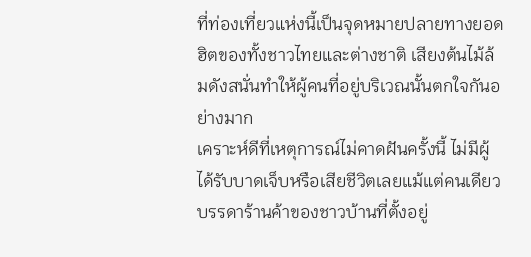ที่ท่องเที่ยวแห่งนี้เป็นจุดหมายปลายทางยอดฮิตของทั้งชาวไทยและต่างชาติ เสียงต้นไม้ล้มดังสนั่นทำให้ผู้คนที่อยู่บริเวณนั้นตกใจกันอย่างมาก
เคราะห์ดีที่เหตุการณ์ไม่คาดฝันครั้งนี้ ไม่มีผู้ได้รับบาดเจ็บหรือเสียชีวิตเลยแม้แต่คนเดียว บรรดาร้านค้าของชาวบ้านที่ตั้งอยู่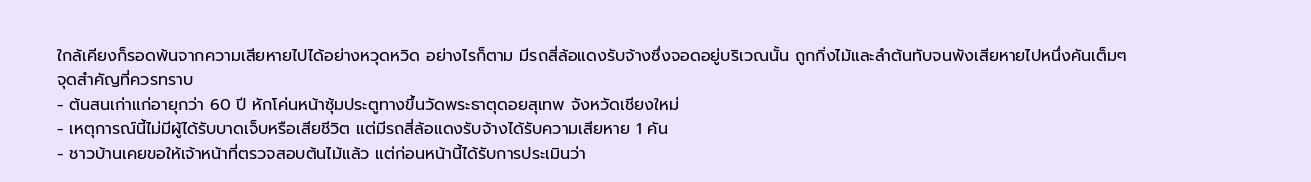ใกล้เคียงก็รอดพ้นจากความเสียหายไปได้อย่างหวุดหวิด อย่างไรก็ตาม มีรถสี่ล้อแดงรับจ้างซึ่งจอดอยู่บริเวณนั้น ถูกกิ่งไม้และลำต้นทับจนพังเสียหายไปหนึ่งคันเต็มๆ
จุดสำคัญที่ควรทราบ
- ต้นสนเก่าแก่อายุกว่า 60 ปี หักโค่นหน้าซุ้มประตูทางขึ้นวัดพระธาตุดอยสุเทพ จังหวัดเชียงใหม่
- เหตุการณ์นี้ไม่มีผู้ได้รับบาดเจ็บหรือเสียชีวิต แต่มีรถสี่ล้อแดงรับจ้างได้รับความเสียหาย 1 คัน
- ชาวบ้านเคยขอให้เจ้าหน้าที่ตรวจสอบต้นไม้แล้ว แต่ก่อนหน้านี้ได้รับการประเมินว่า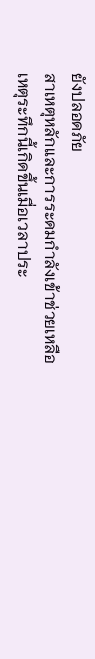ยังปลอดภัย
สาเหตุหลักและการระดมกำลังเข้าช่วยเหลือ
เหตุระทึกนี้เกิดขึ้นเมื่อเวลาประ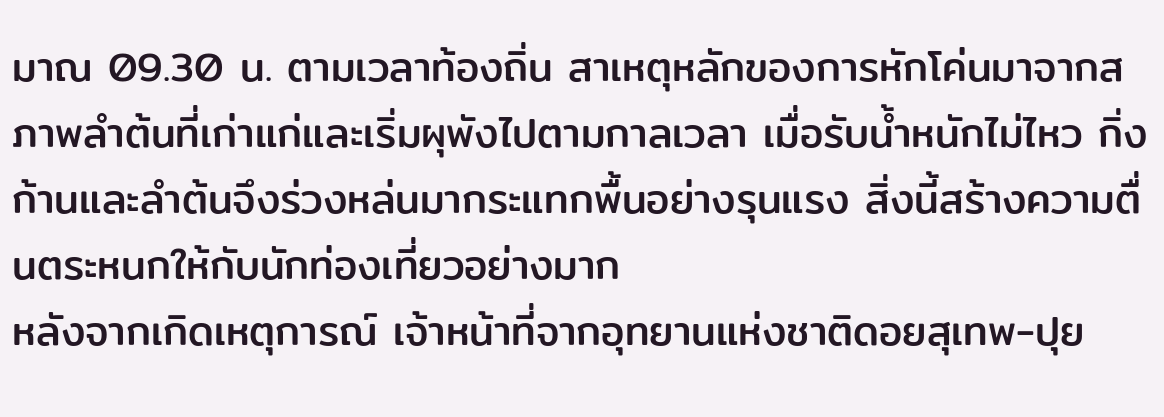มาณ 09.30 น. ตามเวลาท้องถิ่น สาเหตุหลักของการหักโค่นมาจากสภาพลำต้นที่เก่าแก่และเริ่มผุพังไปตามกาลเวลา เมื่อรับน้ำหนักไม่ไหว กิ่งก้านและลำต้นจึงร่วงหล่นมากระแทกพื้นอย่างรุนแรง สิ่งนี้สร้างความตื่นตระหนกให้กับนักท่องเที่ยวอย่างมาก
หลังจากเกิดเหตุการณ์ เจ้าหน้าที่จากอุทยานแห่งชาติดอยสุเทพ-ปุย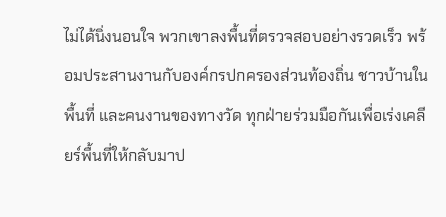ไม่ได้นิ่งนอนใจ พวกเขาลงพื้นที่ตรวจสอบอย่างรวดเร็ว พร้อมประสานงานกับองค์กรปกครองส่วนท้องถิ่น ชาวบ้านในพื้นที่ และคนงานของทางวัด ทุกฝ่ายร่วมมือกันเพื่อเร่งเคลียร์พื้นที่ให้กลับมาป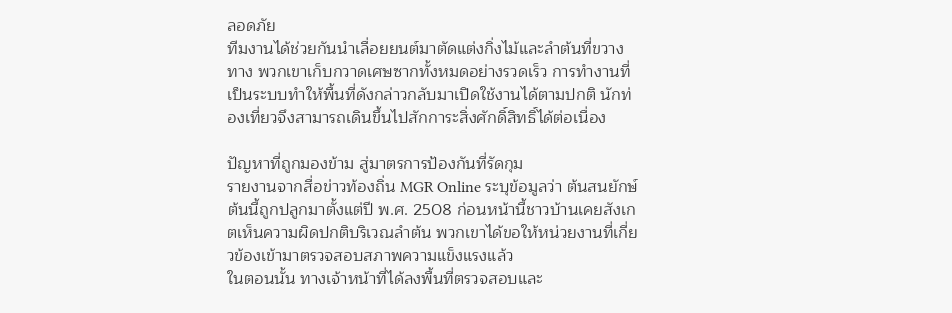ลอดภัย
ทีมงานได้ช่วยกันนำเลื่อยยนต์มาตัดแต่งกิ่งไม้และลำต้นที่ขวางทาง พวกเขาเก็บกวาดเศษซากทั้งหมดอย่างรวดเร็ว การทำงานที่เป็นระบบทำให้พื้นที่ดังกล่าวกลับมาเปิดใช้งานได้ตามปกติ นักท่องเที่ยวจึงสามารถเดินขึ้นไปสักการะสิ่งศักดิ์สิทธิ์ได้ต่อเนื่อง

ปัญหาที่ถูกมองข้าม สู่มาตรการป้องกันที่รัดกุม
รายงานจากสื่อข่าวท้องถิ่น MGR Online ระบุข้อมูลว่า ต้นสนยักษ์ต้นนี้ถูกปลูกมาตั้งแต่ปี พ.ศ. 2508 ก่อนหน้านี้ชาวบ้านเคยสังเกตเห็นความผิดปกติบริเวณลำต้น พวกเขาได้ขอให้หน่วยงานที่เกี่ยวข้องเข้ามาตรวจสอบสภาพความแข็งแรงแล้ว
ในตอนนั้น ทางเจ้าหน้าที่ได้ลงพื้นที่ตรวจสอบและ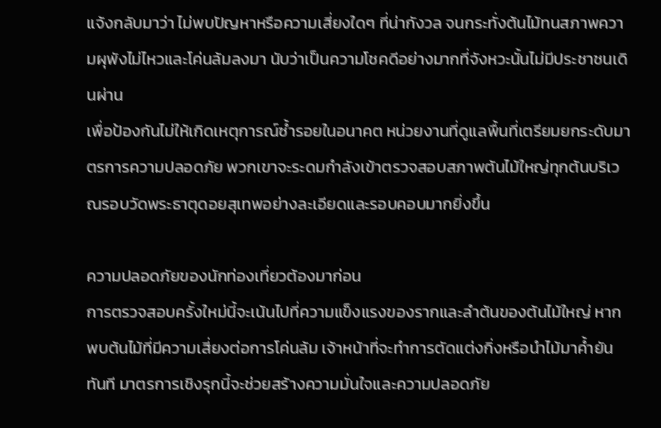แจ้งกลับมาว่า ไม่พบปัญหาหรือความเสี่ยงใดๆ ที่น่ากังวล จนกระทั่งต้นไม้ทนสภาพความผุพังไม่ไหวและโค่นล้มลงมา นับว่าเป็นความโชคดีอย่างมากที่จังหวะนั้นไม่มีประชาชนเดินผ่าน
เพื่อป้องกันไม่ให้เกิดเหตุการณ์ซ้ำรอยในอนาคต หน่วยงานที่ดูแลพื้นที่เตรียมยกระดับมาตรการความปลอดภัย พวกเขาจะระดมกำลังเข้าตรวจสอบสภาพต้นไม้ใหญ่ทุกต้นบริเวณรอบวัดพระธาตุดอยสุเทพอย่างละเอียดและรอบคอบมากยิ่งขึ้น

ความปลอดภัยของนักท่องเที่ยวต้องมาก่อน
การตรวจสอบครั้งใหม่นี้จะเน้นไปที่ความแข็งแรงของรากและลำต้นของต้นไม้ใหญ่ หากพบต้นไม้ที่มีความเสี่ยงต่อการโค่นล้ม เจ้าหน้าที่จะทำการตัดแต่งกิ่งหรือนำไม้มาค้ำยันทันที มาตรการเชิงรุกนี้จะช่วยสร้างความมั่นใจและความปลอดภัย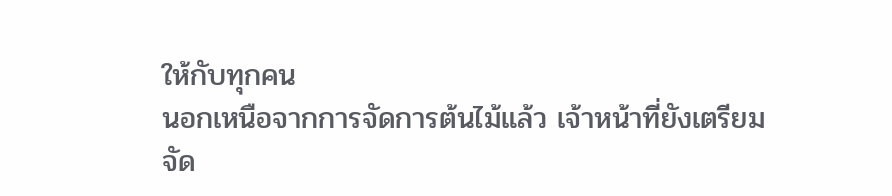ให้กับทุกคน
นอกเหนือจากการจัดการต้นไม้แล้ว เจ้าหน้าที่ยังเตรียมจัด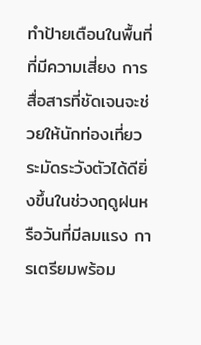ทำป้ายเตือนในพื้นที่ที่มีความเสี่ยง การสื่อสารที่ชัดเจนจะช่วยให้นักท่องเที่ยวระมัดระวังตัวได้ดียิ่งขึ้นในช่วงฤดูฝนหรือวันที่มีลมแรง การเตรียมพร้อม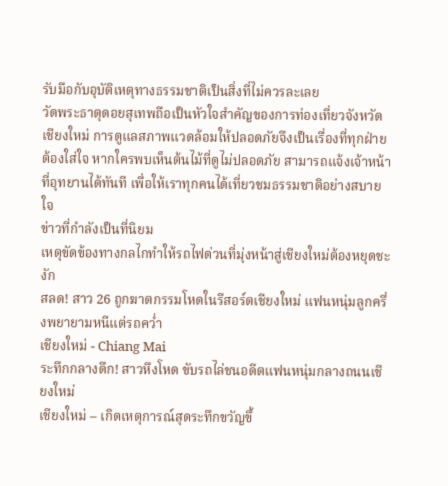รับมือกับอุบัติเหตุทางธรรมชาติเป็นสิ่งที่ไม่ควรละเลย
วัดพระธาตุดอยสุเทพถือเป็นหัวใจสำคัญของการท่องเที่ยวจังหวัดเชียงใหม่ การดูแลสภาพแวดล้อมให้ปลอดภัยจึงเป็นเรื่องที่ทุกฝ่ายต้องใส่ใจ หากใครพบเห็นต้นไม้ที่ดูไม่ปลอดภัย สามารถแจ้งเจ้าหน้าที่อุทยานได้ทันที เพื่อให้เราทุกคนได้เที่ยวชมธรรมชาติอย่างสบายใจ
ข่าวที่กำลังเป็นที่นิยม
เหตุขัดข้องทางกลไกทำให้รถไฟด่วนที่มุ่งหน้าสู่เชียงใหม่ต้องหยุดชะงัก
สลด! สาว 26 ถูกฆาตกรรมโหดในรีสอร์ตเชียงใหม่ แฟนหนุ่มลูกครึ่งพยายามหนีแต่รถคว่ำ
เชียงใหม่ - Chiang Mai
ระทึกกลางดึก! สาวหึงโหด ขับรถไล่ชนอดีตแฟนหนุ่มกลางถนนเชียงใหม่
เชียงใหม่ – เกิดเหตุการณ์สุดระทึกขวัญขึ้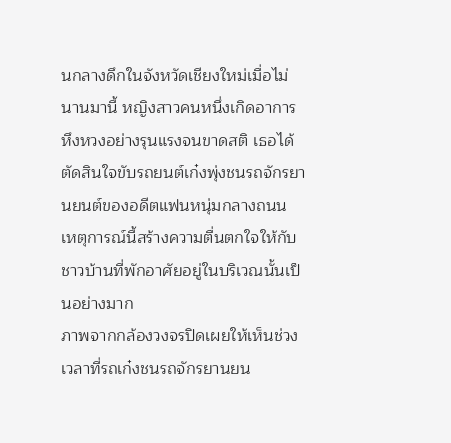นกลางดึกในจังหวัดเชียงใหม่เมื่อไม่นานมานี้ หญิงสาวคนหนึ่งเกิดอาการหึงหวงอย่างรุนแรงจนขาดสติ เธอได้ตัดสินใจขับรถยนต์เก๋งพุ่งชนรถจักรยานยนต์ของอดีตแฟนหนุ่มกลางถนน เหตุการณ์นี้สร้างความตื่นตกใจให้กับชาวบ้านที่พักอาศัยอยู่ในบริเวณนั้นเป็นอย่างมาก
ภาพจากกล้องวงจรปิดเผยให้เห็นช่วงเวลาที่รถเก๋งชนรถจักรยานยน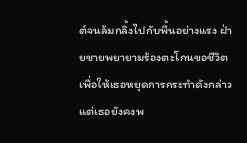ต์จนล้มกลิ้งไปกับพื้นอย่างแรง ฝ่ายชายพยายามร้องตะโกนขอชีวิตเพื่อให้เธอหยุดการกระทำดังกล่าว แต่เธอยังคงพ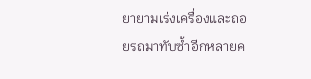ยายามเร่งเครื่องและถอยรถมาทับซ้ำอีกหลายค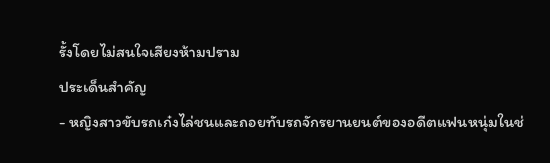รั้งโดยไม่สนใจเสียงห้ามปราม
ประเด็นสำคัญ
- หญิงสาวขับรถเก๋งไล่ชนและถอยทับรถจักรยานยนต์ของอดีตแฟนหนุ่มในช่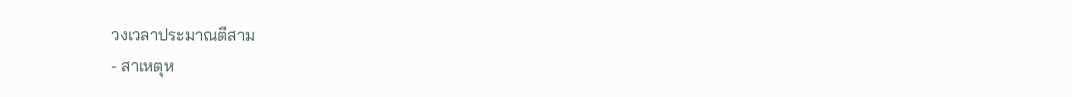วงเวลาประมาณตีสาม
- สาเหตุห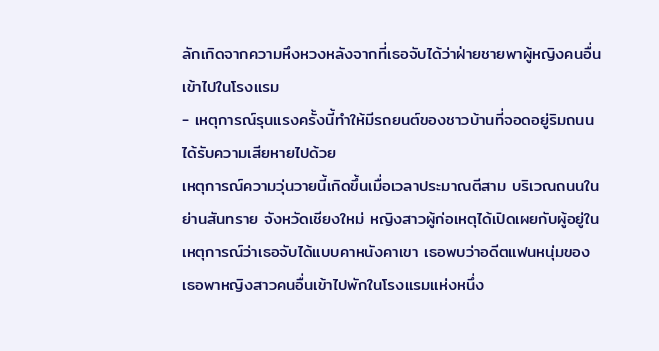ลักเกิดจากความหึงหวงหลังจากที่เธอจับได้ว่าฝ่ายชายพาผู้หญิงคนอื่นเข้าไปในโรงแรม
- เหตุการณ์รุนแรงครั้งนี้ทำให้มีรถยนต์ของชาวบ้านที่จอดอยู่ริมถนนได้รับความเสียหายไปด้วย
เหตุการณ์ความวุ่นวายนี้เกิดขึ้นเมื่อเวลาประมาณตีสาม บริเวณถนนในย่านสันทราย จังหวัดเชียงใหม่ หญิงสาวผู้ก่อเหตุได้เปิดเผยกับผู้อยู่ในเหตุการณ์ว่าเธอจับได้แบบคาหนังคาเขา เธอพบว่าอดีตแฟนหนุ่มของเธอพาหญิงสาวคนอื่นเข้าไปพักในโรงแรมแห่งหนึ่ง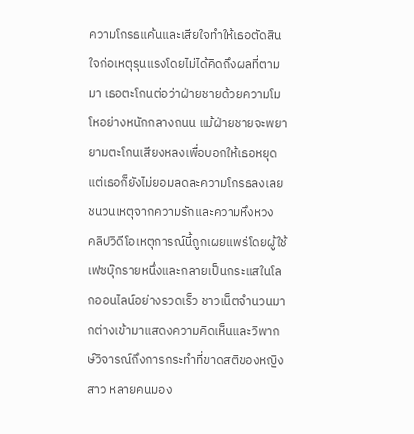ความโกรธแค้นและเสียใจทำให้เธอตัดสินใจก่อเหตุรุนแรงโดยไม่ได้คิดถึงผลที่ตามมา เธอตะโกนต่อว่าฝ่ายชายด้วยความโมโหอย่างหนักกลางถนน แม้ฝ่ายชายจะพยายามตะโกนเสียงหลงเพื่อบอกให้เธอหยุด แต่เธอก็ยังไม่ยอมลดละความโกรธลงเลย
ชนวนเหตุจากความรักและความหึงหวง
คลิปวิดีโอเหตุการณ์นี้ถูกเผยแพร่โดยผู้ใช้เฟซบุ๊กรายหนึ่งและกลายเป็นกระแสในโลกออนไลน์อย่างรวดเร็ว ชาวเน็ตจำนวนมากต่างเข้ามาแสดงความคิดเห็นและวิพากษ์วิจารณ์ถึงการกระทำที่ขาดสติของหญิงสาว หลายคนมอง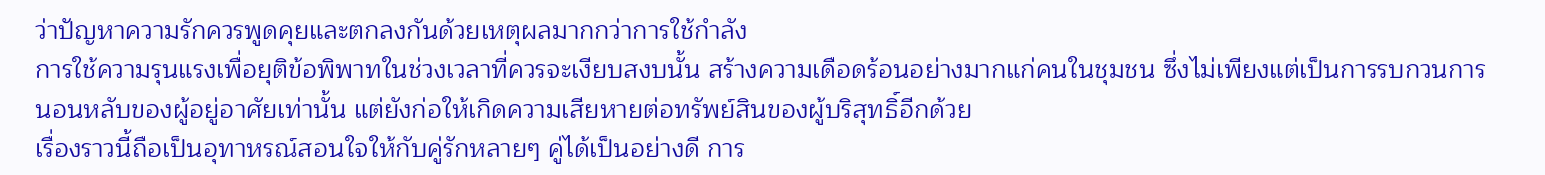ว่าปัญหาความรักควรพูดคุยและตกลงกันด้วยเหตุผลมากกว่าการใช้กำลัง
การใช้ความรุนแรงเพื่อยุติข้อพิพาทในช่วงเวลาที่ควรจะเงียบสงบนั้น สร้างความเดือดร้อนอย่างมากแก่คนในชุมชน ซึ่งไม่เพียงแต่เป็นการรบกวนการนอนหลับของผู้อยู่อาศัยเท่านั้น แต่ยังก่อให้เกิดความเสียหายต่อทรัพย์สินของผู้บริสุทธิ์อีกด้วย
เรื่องราวนี้ถือเป็นอุทาหรณ์สอนใจให้กับคู่รักหลายๆ คู่ได้เป็นอย่างดี การ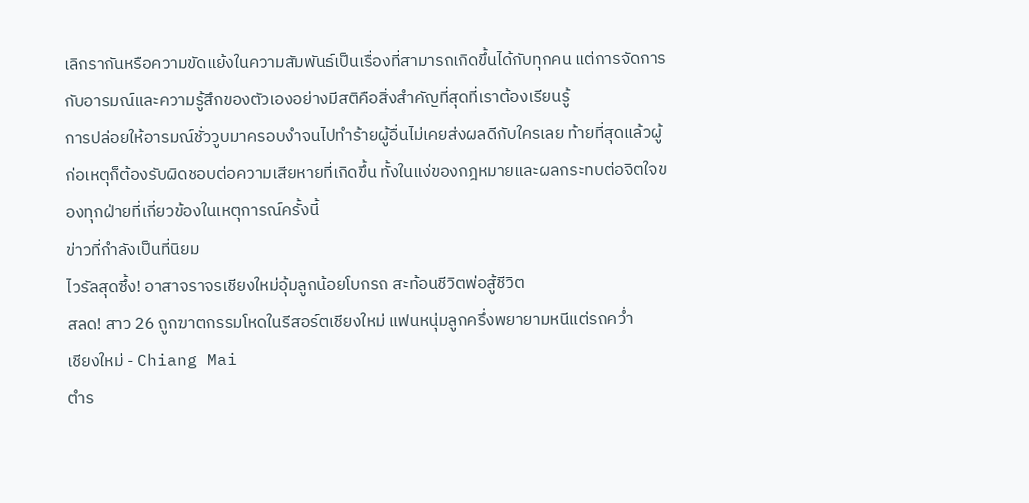เลิกรากันหรือความขัดแย้งในความสัมพันธ์เป็นเรื่องที่สามารถเกิดขึ้นได้กับทุกคน แต่การจัดการกับอารมณ์และความรู้สึกของตัวเองอย่างมีสติคือสิ่งสำคัญที่สุดที่เราต้องเรียนรู้
การปล่อยให้อารมณ์ชั่ววูบมาครอบงำจนไปทำร้ายผู้อื่นไม่เคยส่งผลดีกับใครเลย ท้ายที่สุดแล้วผู้ก่อเหตุก็ต้องรับผิดชอบต่อความเสียหายที่เกิดขึ้น ทั้งในแง่ของกฎหมายและผลกระทบต่อจิตใจของทุกฝ่ายที่เกี่ยวข้องในเหตุการณ์ครั้งนี้
ข่าวที่กำลังเป็นที่นิยม
ไวรัลสุดซึ้ง! อาสาจราจรเชียงใหม่อุ้มลูกน้อยโบกรถ สะท้อนชีวิตพ่อสู้ชีวิต
สลด! สาว 26 ถูกฆาตกรรมโหดในรีสอร์ตเชียงใหม่ แฟนหนุ่มลูกครึ่งพยายามหนีแต่รถคว่ำ
เชียงใหม่ - Chiang Mai
ตำร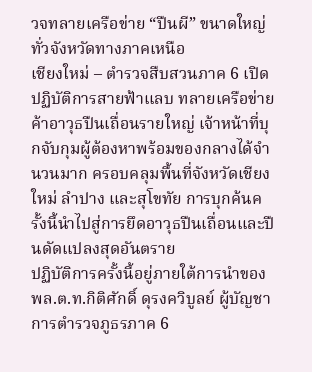วจทลายเครือข่าย “ปืนผี” ขนาดใหญ่ทั่วจังหวัดทางภาคเหนือ
เชียงใหม่ – ตำรวจสืบสวนภาค 6 เปิดปฏิบัติการสายฟ้าแลบ ทลายเครือข่ายค้าอาวุธปืนเถื่อนรายใหญ่ เจ้าหน้าที่บุกจับกุมผู้ต้องหาพร้อมของกลางได้จำนวนมาก ครอบคลุมพื้นที่จังหวัดเชียงใหม่ ลำปาง และสุโขทัย การบุกค้นครั้งนี้นำไปสู่การยึดอาวุธปืนเถื่อนและปืนดัดแปลงสุดอันตราย
ปฏิบัติการครั้งนี้อยู่ภายใต้การนำของ พล.ต.ท.กิติศักดิ์ ดุรงควิบูลย์ ผู้บัญชาการตำรวจภูธรภาค 6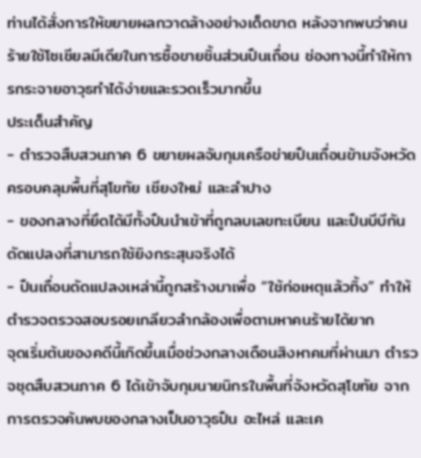ท่านได้สั่งการให้ขยายผลกวาดล้างอย่างเด็ดขาด หลังจากพบว่าคนร้ายใช้โซเชียลมีเดียในการซื้อขายชิ้นส่วนปืนเถื่อน ช่องทางนี้ทำให้การกระจายอาวุธทำได้ง่ายและรวดเร็วมากขึ้น
ประเด็นสำคัญ
- ตำรวจสืบสวนภาค 6 ขยายผลจับกุมเครือข่ายปืนเถื่อนข้ามจังหวัด ครอบคลุมพื้นที่สุโขทัย เชียงใหม่ และลำปาง
- ของกลางที่ยึดได้มีทั้งปืนนำเข้าที่ถูกลบเลขทะเบียน และปืนบีบีกันดัดแปลงที่สามารถใช้ยิงกระสุนจริงได้
- ปืนเถื่อนดัดแปลงเหล่านี้ถูกสร้างมาเพื่อ “ใช้ก่อเหตุแล้วทิ้ง” ทำให้ตำรวจตรวจสอบรอยเกลียวลำกล้องเพื่อตามหาคนร้ายได้ยาก
จุดเริ่มต้นของคดีนี้เกิดขึ้นเมื่อช่วงกลางเดือนสิงหาคมที่ผ่านมา ตำรวจชุดสืบสวนภาค 6 ได้เข้าจับกุมนายนิกรในพื้นที่จังหวัดสุโขทัย จากการตรวจค้นพบของกลางเป็นอาวุธปืน อะไหล่ และเค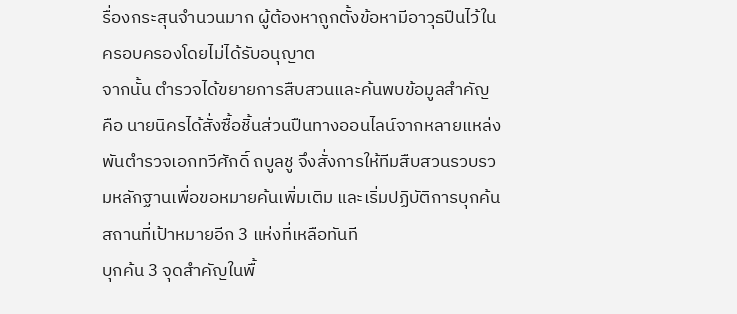รื่องกระสุนจำนวนมาก ผู้ต้องหาถูกตั้งข้อหามีอาวุธปืนไว้ในครอบครองโดยไม่ได้รับอนุญาต
จากนั้น ตำรวจได้ขยายการสืบสวนและค้นพบข้อมูลสำคัญ คือ นายนิครได้สั่งซื้อชิ้นส่วนปืนทางออนไลน์จากหลายแหล่ง พันตำรวจเอกทวีศักดิ์ ถบูลชู จึงสั่งการให้ทีมสืบสวนรวบรวมหลักฐานเพื่อขอหมายค้นเพิ่มเติม และเริ่มปฏิบัติการบุกค้นสถานที่เป้าหมายอีก 3 แห่งที่เหลือทันที
บุกค้น 3 จุดสำคัญในพื้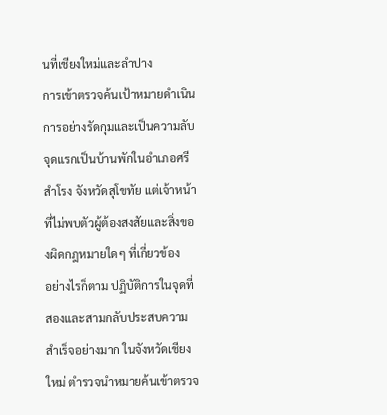นที่เชียงใหม่และลำปาง
การเข้าตรวจค้นเป้าหมายดำเนินการอย่างรัดกุมและเป็นความลับ จุดแรกเป็นบ้านพักในอำเภอศรีสำโรง จังหวัดสุโขทัย แต่เจ้าหน้าที่ไม่พบตัวผู้ต้องสงสัยและสิ่งของผิดกฎหมายใดๆ ที่เกี่ยวข้อง
อย่างไรก็ตาม ปฏิบัติการในจุดที่สองและสามกลับประสบความสำเร็จอย่างมาก ในจังหวัดเชียงใหม่ ตำรวจนำหมายค้นเข้าตรวจ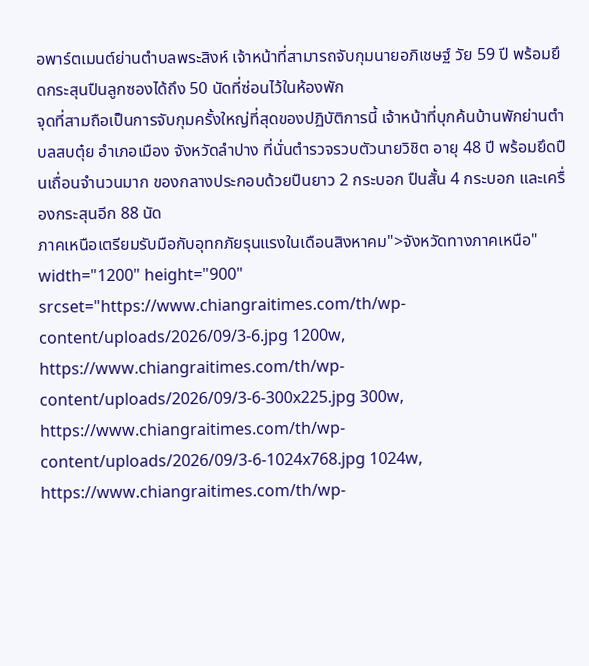อพาร์ตเมนต์ย่านตำบลพระสิงห์ เจ้าหน้าที่สามารถจับกุมนายอภิเชษฐ์ วัย 59 ปี พร้อมยึดกระสุนปืนลูกซองได้ถึง 50 นัดที่ซ่อนไว้ในห้องพัก
จุดที่สามถือเป็นการจับกุมครั้งใหญ่ที่สุดของปฏิบัติการนี้ เจ้าหน้าที่บุกค้นบ้านพักย่านตำบลสบตุ๋ย อำเภอเมือง จังหวัดลำปาง ที่นั่นตำรวจรวบตัวนายวิชิต อายุ 48 ปี พร้อมยึดปืนเถื่อนจำนวนมาก ของกลางประกอบด้วยปืนยาว 2 กระบอก ปืนสั้น 4 กระบอก และเครื่องกระสุนอีก 88 นัด
ภาคเหนือเตรียมรับมือกับอุทกภัยรุนแรงในเดือนสิงหาคม">จังหวัดทางภาคเหนือ" width="1200" height="900" srcset="https://www.chiangraitimes.com/th/wp-content/uploads/2026/09/3-6.jpg 1200w, https://www.chiangraitimes.com/th/wp-content/uploads/2026/09/3-6-300x225.jpg 300w, https://www.chiangraitimes.com/th/wp-content/uploads/2026/09/3-6-1024x768.jpg 1024w, https://www.chiangraitimes.com/th/wp-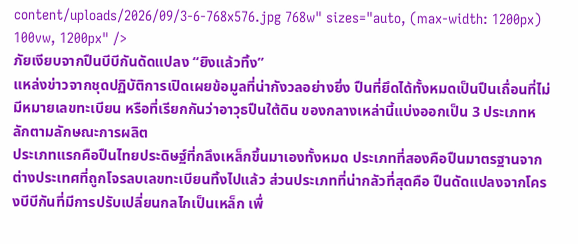content/uploads/2026/09/3-6-768x576.jpg 768w" sizes="auto, (max-width: 1200px) 100vw, 1200px" />
ภัยเงียบจากปืนบีบีกันดัดแปลง “ยิงแล้วทิ้ง”
แหล่งข่าวจากชุดปฏิบัติการเปิดเผยข้อมูลที่น่ากังวลอย่างยิ่ง ปืนที่ยึดได้ทั้งหมดเป็นปืนเถื่อนที่ไม่มีหมายเลขทะเบียน หรือที่เรียกกันว่าอาวุธปืนใต้ดิน ของกลางเหล่านี้แบ่งออกเป็น 3 ประเภทหลักตามลักษณะการผลิต
ประเภทแรกคือปืนไทยประดิษฐ์ที่กลึงเหล็กขึ้นมาเองทั้งหมด ประเภทที่สองคือปืนมาตรฐานจากต่างประเทศที่ถูกโจรลบเลขทะเบียนทิ้งไปแล้ว ส่วนประเภทที่น่ากลัวที่สุดคือ ปืนดัดแปลงจากโครงบีบีกันที่มีการปรับเปลี่ยนกลไกเป็นเหล็ก เพื่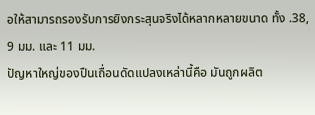อให้สามารถรองรับการยิงกระสุนจริงได้หลากหลายขนาด ทั้ง .38, 9 มม. และ 11 มม.
ปัญหาใหญ่ของปืนเถื่อนดัดแปลงเหล่านี้คือ มันถูกผลิต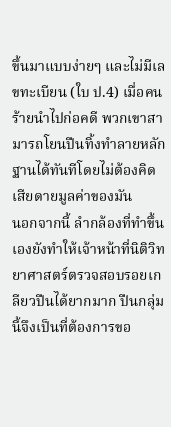ขึ้นมาแบบง่ายๆ และไม่มีเลขทะเบียน (ใบ ป.4) เมื่อคนร้ายนำไปก่อคดี พวกเขาสามารถโยนปืนทิ้งทำลายหลักฐานได้ทันทีโดยไม่ต้องคิดเสียดายมูลค่าของมัน
นอกจากนี้ ลำกล้องที่ทำขึ้นเองยังทำให้เจ้าหน้าที่นิติวิทยาศาสตร์ตรวจสอบรอยเกลียวปืนได้ยากมาก ปืนกลุ่มนี้จึงเป็นที่ต้องการขอ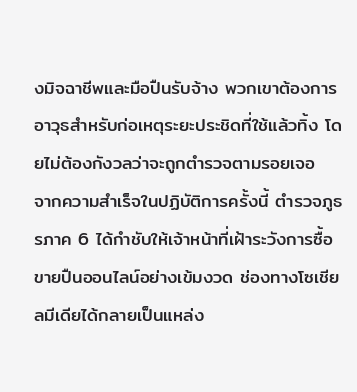งมิจฉาชีพและมือปืนรับจ้าง พวกเขาต้องการอาวุธสำหรับก่อเหตุระยะประชิดที่ใช้แล้วทิ้ง โดยไม่ต้องกังวลว่าจะถูกตำรวจตามรอยเจอ
จากความสำเร็จในปฏิบัติการครั้งนี้ ตำรวจภูธรภาค 6 ได้กำชับให้เจ้าหน้าที่เฝ้าระวังการซื้อขายปืนออนไลน์อย่างเข้มงวด ช่องทางโซเชียลมีเดียได้กลายเป็นแหล่ง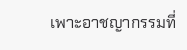เพาะอาชญากรรมที่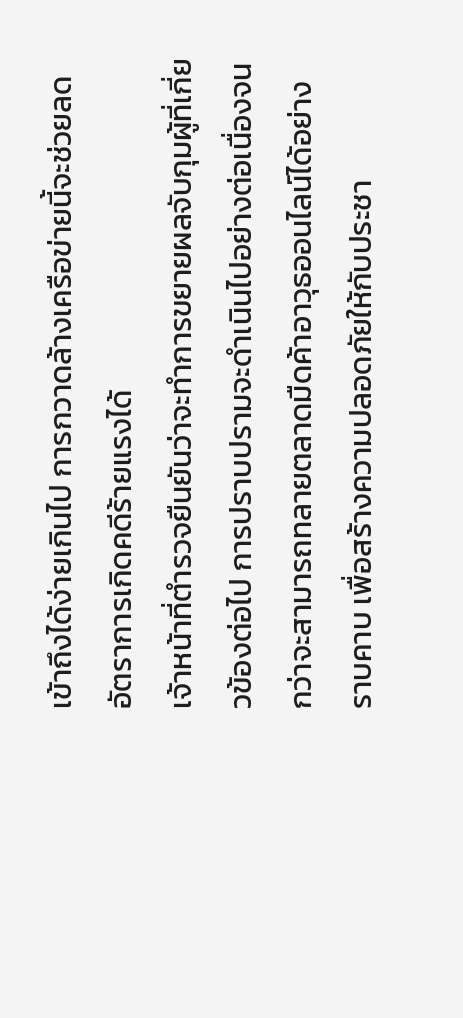เข้าถึงได้ง่ายเกินไป การกวาดล้างเครือข่ายนี้จะช่วยลดอัตราการเกิดคดีร้ายแรงได้
เจ้าหน้าที่ตำรวจยืนยันว่าจะทำการขยายผลจับกุมผู้ที่เกี่ยวข้องต่อไป การปราบปรามจะดำเนินไปอย่างต่อเนื่องจนกว่าจะสามารถทลายตลาดมืดค้าอาวุธออนไลน์ได้อย่างราบคาบ เพื่อสร้างความปลอดภัยให้กับประชา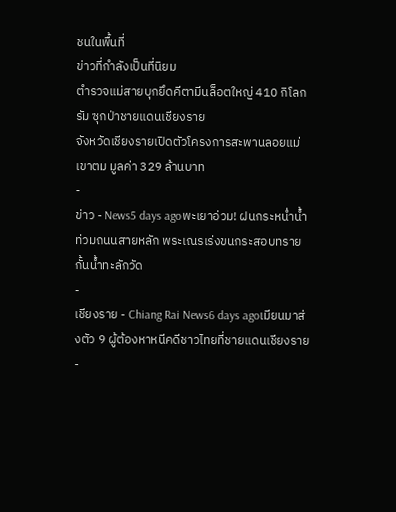ชนในพื้นที่
ข่าวที่กำลังเป็นที่นิยม
ตำรวจแม่สายบุกยึดคีตามีนล็อตใหญ่ 410 กิโลกรัม ซุกป่าชายแดนเชียงราย
จังหวัดเชียงรายเปิดตัวโครงการสะพานลอยแม่เขาตม มูลค่า 329 ล้านบาท
-
ข่าว - News5 days agoพะเยาอ่วม! ฝนกระหน่ำน้ำท่วมถนนสายหลัก พระเณรเร่งขนกระสอบทรายกั้นน้ำทะลักวัด
-
เชียงราย - Chiang Rai News6 days agoเมียนมาส่งตัว 9 ผู้ต้องหาหนีคดีชาวไทยที่ชายแดนเชียงราย
-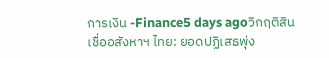การเงิน -Finance5 days agoวิกฤติสินเชื่ออสังหาฯ ไทย: ยอดปฏิเสธพุ่ง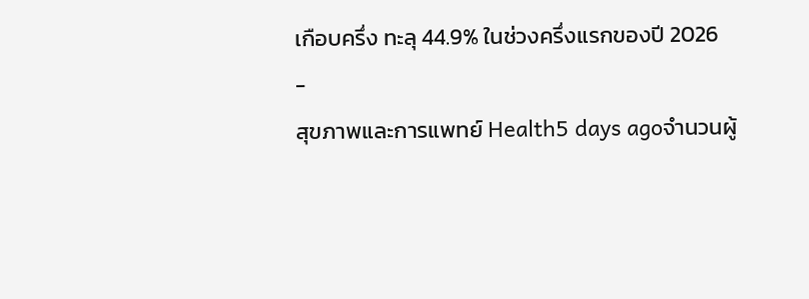เกือบครึ่ง ทะลุ 44.9% ในช่วงครึ่งแรกของปี 2026
-
สุขภาพและการแพทย์ Health5 days agoจำนวนผู้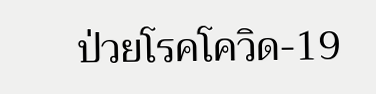ป่วยโรคโควิด-19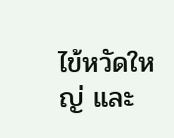ไข้หวัดใหญ่ และ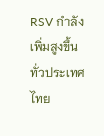RSV กำลังเพิ่มสูงขึ้นทั่วประเทศไทย